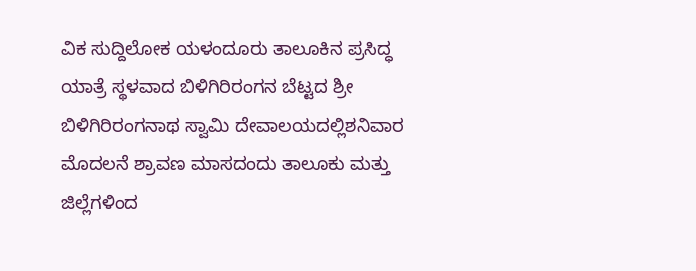ವಿಕ ಸುದ್ದಿಲೋಕ ಯಳಂದೂರು ತಾಲೂಕಿನ ಪ್ರಸಿದ್ಧ ಯಾತ್ರೆ ಸ್ಥಳವಾದ ಬಿಳಿಗಿರಿರಂಗನ ಬೆಟ್ಟದ ಶ್ರೀ ಬಿಳಿಗಿರಿರಂಗನಾಥ ಸ್ವಾಮಿ ದೇವಾಲಯದಲ್ಲಿಶನಿವಾರ ಮೊದಲನೆ ಶ್ರಾವಣ ಮಾಸದಂದು ತಾಲೂಕು ಮತ್ತು ಜಿಲ್ಲೆಗಳಿಂದ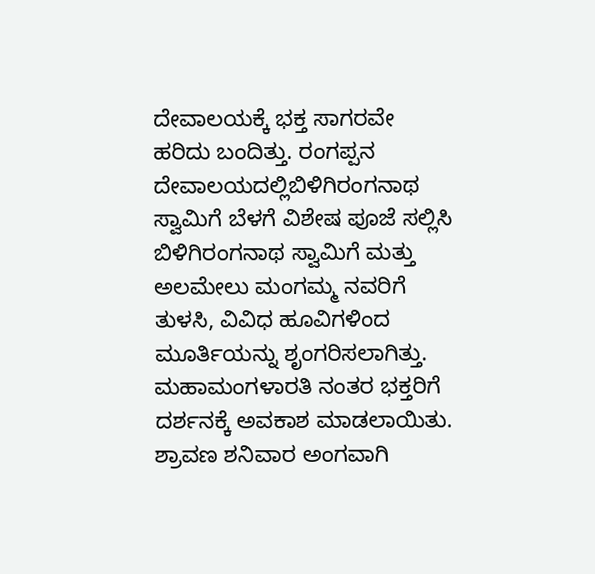ದೇವಾಲಯಕ್ಕೆ ಭಕ್ತ ಸಾಗರವೇ ಹರಿದು ಬಂದಿತ್ತು. ರಂಗಪ್ಪನ ದೇವಾಲಯದಲ್ಲಿಬಿಳಿಗಿರಂಗನಾಥ ಸ್ವಾಮಿಗೆ ಬೆಳಗೆ ವಿಶೇಷ ಪೂಜೆ ಸಲ್ಲಿಸಿ ಬಿಳಿಗಿರಂಗನಾಥ ಸ್ವಾಮಿಗೆ ಮತ್ತು ಅಲಮೇಲು ಮಂಗಮ್ಮ ನವರಿಗೆ ತುಳಸಿ, ವಿವಿಧ ಹೂವಿಗಳಿಂದ ಮೂರ್ತಿಯನ್ನು ಶೃಂಗರಿಸಲಾಗಿತ್ತು. ಮಹಾಮಂಗಳಾರತಿ ನಂತರ ಭಕ್ತರಿಗೆ ದರ್ಶನಕ್ಕೆ ಅವಕಾಶ ಮಾಡಲಾಯಿತು. ಶ್ರಾವಣ ಶನಿವಾರ ಅಂಗವಾಗಿ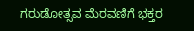ಗರುಡೋತ್ಸವ ಮೆರವಣಿಗೆ ಭಕ್ತರ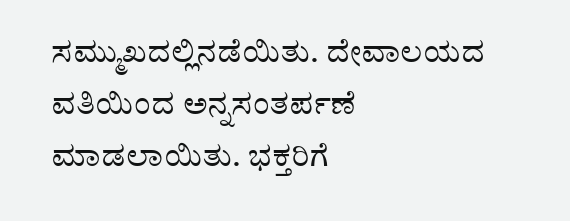ಸಮ್ಮುಖದಲ್ಲಿನಡೆಯಿತು. ದೇವಾಲಯದ ವತಿಯಿಂದ ಅನ್ನಸಂತರ್ಪಣೆ ಮಾಡಲಾಯಿತು. ಭಕ್ತರಿಗೆ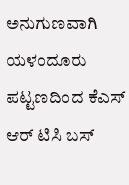ಅನುಗುಣವಾಗಿ ಯಳಂದೂರು ಪಟ್ಟಣದಿಂದ ಕೆಎಸ್ ಆರ್ ಟಿಸಿ ಬಸ್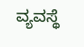ವ್ಯವಸ್ಥೆ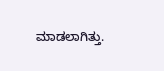ಮಾಡಲಾಗಿತ್ತು.